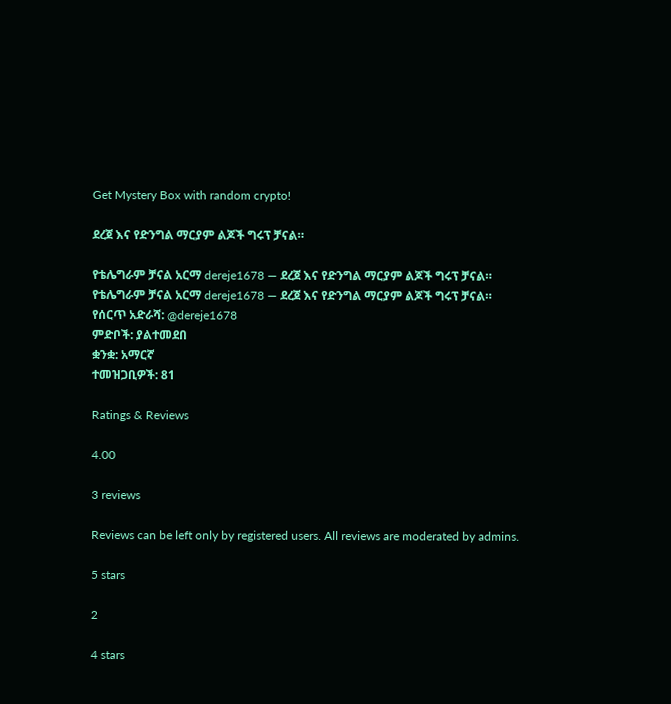Get Mystery Box with random crypto!

ደረጀ እና የድንግል ማርያም ልጆች ግሩፕ ቻናል።

የቴሌግራም ቻናል አርማ dereje1678 — ደረጀ እና የድንግል ማርያም ልጆች ግሩፕ ቻናል።
የቴሌግራም ቻናል አርማ dereje1678 — ደረጀ እና የድንግል ማርያም ልጆች ግሩፕ ቻናል።
የሰርጥ አድራሻ: @dereje1678
ምድቦች: ያልተመደበ
ቋንቋ: አማርኛ
ተመዝጋቢዎች: 81

Ratings & Reviews

4.00

3 reviews

Reviews can be left only by registered users. All reviews are moderated by admins.

5 stars

2

4 stars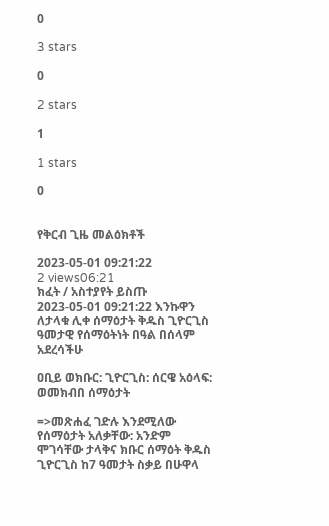0

3 stars

0

2 stars

1

1 stars

0


የቅርብ ጊዜ መልዕክቶች

2023-05-01 09:21:22
2 views06:21
ክፈት / አስተያየት ይስጡ
2023-05-01 09:21:22 እንኩዋን ለታላቁ ሊቀ ሰማዕታት ቅዱስ ጊዮርጊስ ዓመታዊ የሰማዕትነት በዓል በሰላም አደረሳችሁ

ዐቢይ ወክቡር: ጊዮርጊስ: ሰርዌ አዕላፍ: ወመክብበ ሰማዕታት

=>መጽሐፈ ገድሉ እንደሚለው የሰማዕታት አለቃቸው: አንድም ሞገሳቸው ታላቅና ክቡር ሰማዕት ቅዱስ ጊዮርጊስ ከ7 ዓመታት ስቃይ በሁዋላ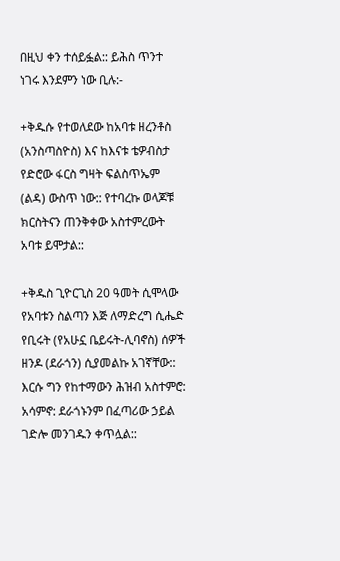በዚህ ቀን ተሰይፏል:: ይሕስ ጥንተ ነገሩ እንደምን ነው ቢሉ:-

+ቅዱሱ የተወለደው ከአባቱ ዘረንቶስ (አንስጣስዮስ) እና ከእናቱ ቴዎብስታ የድሮው ፋርስ ግዛት ፍልስጥኤም (ልዳ) ውስጥ ነው:: የተባረኩ ወላጆቹ ክርስትናን ጠንቅቀው አስተምረውት አባቱ ይሞታል::

+ቅዱስ ጊዮርጊስ 20 ዓመት ሲሞላው የአባቱን ስልጣን እጅ ለማድረግ ሲሔድ የቢሩት (የአሁኗ ቤይሩት-ሊባኖስ) ሰዎች ዘንዶ (ደራጎን) ሲያመልኩ አገኛቸው:: እርሱ ግን የከተማውን ሕዝብ አስተምሮ: አሳምኖ: ደራጎኑንም በፈጣሪው ኃይል ገድሎ መንገዱን ቀጥሏል::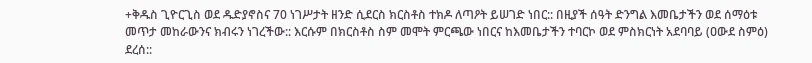+ቅዱስ ጊዮርጊስ ወደ ዱድያኖስና 70 ነገሥታት ዘንድ ሲደርስ ክርስቶስ ተክዶ ለጣዖት ይሠገድ ነበር:: በዚያች ሰዓት ድንግል እመቤታችን ወደ ሰማዕቱ መጥታ መከራውንና ክብሩን ነገረችው:: እርሱም በክርስቶስ ስም መሞት ምርጫው ነበርና ከእመቤታችን ተባርኮ ወደ ምስክርነት አደባባይ (ዐውደ ስምዕ) ደረሰ::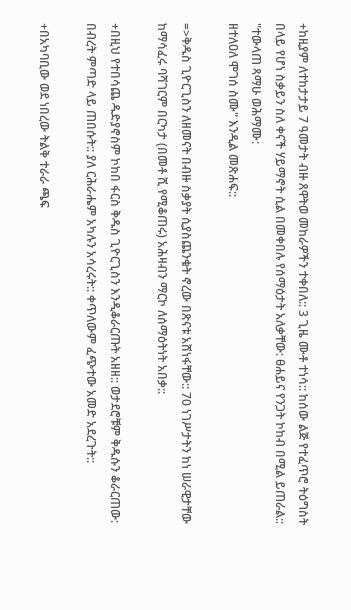+ከዚያም ለተከታታይ 7 ዓመታት ብዙ ጸዋትወ መከራዎችን ተቀበለ:: 3 ጊዜ ሙቶ ተነሳ:: ከሰው ልጅ የተፈጥሮ ትዕግስት በላይ የሆነ ስቃይን ስለ ቀናች ሃይማኖት ሲል በመቀበሉ የሰማዕታት አለቃቸው: ፀሐይና የንጋት ኮከብ በሚል ይጠራል::
"ተውላጠ ጻማሁ ወሕማሙ:
ዘተለዐለ ሞገሰ ስሙ" እንዲል መጽሐፍ::

=>ቅዱስ ጊዮርጊስን ለዘመናት በብዙ ስቃያት ሲያስጨንቁት ኖረው በጽናቱ አሸነፋቸው:: 70 ነገሥታትን ከነ ሠራዊታቸው ከማሳፈሩ ባሻገርም በርካታ (በመቶ ሺ የሚቆጠሩ) አሕዛብን ማርኮ ለሰማዕትነት አበቃ::

+በዚህ የተበሳጨ ዱድያኖስም ኮከበ ፋርስ ቅዱስ ጊዮርጊስን እንዲቆራርጡት አዘዘ:: ወታደሮቹም ቅዱሱን ቆራርጠው: በብረት ምጣድ ላይ ጠበሱት:: ያለ ርሕራሔም አካሉን አሳረሩት:: ቀጥለውም ፈጭተው አመድ አደረጉት::

+በአካባቢው ወደ ነበረው ትልቅ ተራራ ጫፍ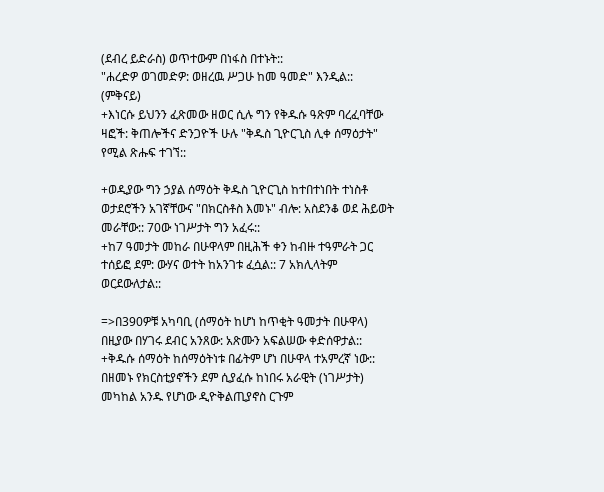(ደብረ ይድራስ) ወጥተውም በነፋስ በተኑት::
"ሐረድዎ ወገመድዎ: ወዘረዉ ሥጋሁ ከመ ዓመድ" እንዲል:: (ምቅናይ)
+እነርሱ ይህንን ፈጽመው ዘወር ሲሉ ግን የቅዱሱ ዓጽም ባረፈባቸው ዛፎች: ቅጠሎችና ድንጋዮች ሁሉ "ቅዱስ ጊዮርጊስ ሊቀ ሰማዕታት" የሚል ጽሑፍ ተገኘ::

+ወዲያው ግን ኃያል ሰማዕት ቅዱስ ጊዮርጊስ ከተበተነበት ተነስቶ ወታደሮችን አገኛቸውና "በክርስቶስ እመኑ" ብሎ: አስደንቆ ወደ ሕይወት መራቸው:: 70ው ነገሥታት ግን አፈሩ::
+ከ7 ዓመታት መከራ በሁዋላም በዚሕች ቀን ከብዙ ተዓምራት ጋር ተሰይፎ ደም: ውሃና ወተት ከአንገቱ ፈሷል:: 7 አክሊላትም ወርደውለታል::

=>በ390ዎቹ አካባቢ (ሰማዕት ከሆነ ከጥቂት ዓመታት በሁዋላ) በዚያው በሃገሩ ደብር አንጸው: አጽሙን አፍልሠው ቀድሰዋታል::
+ቅዱሱ ሰማዕት ከሰማዕትነቱ በፊትም ሆነ በሁዋላ ተአምረኛ ነው:: በዘመኑ የክርስቲያኖችን ደም ሲያፈሱ ከነበሩ አራዊት (ነገሥታት) መካከል አንዱ የሆነው ዲዮቅልጢያኖስ ርጉም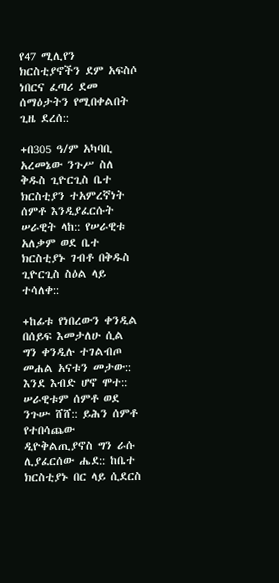የ47 ሚሊየን ክርስቲያኖችን ደም አፍስሶ ነበርና ፈጣሪ ደመ ሰማዕታትን የሚበቀልበት ጊዜ ደረሰ::

+በ305 ዓ/ም አካባቢ አረመኔው ንጉሥ ስለ ቅዱስ ጊዮርጊስ ቤተ ክርስቲያን ተአምረኛነት ሰምቶ እንዲያፈርሱት ሠራዊት ላከ:: የሠራዊቱ አለቃም ወደ ቤተ ክርስቲያኑ ገብቶ በቅዱስ ጊዮርጊስ ስዕል ላይ ተሳለቀ::

+ከፊቱ የነበረውን ቀንዲል በሰይፍ እመታለሁ ሲል ግን ቀንዲሉ ተገልብጦ መሐል አናቱን መታው:: እንደ እብድ ሆኖ ሞተ:: ሠራዊቱም ሰምቶ ወደ ንጉሡ ሸሸ:: ይሕን ሰምቶ የተበሳጨው ዲዮቅልጢያኖስ ግን ራሱ ሊያፈርሰው ሔደ:: ከቤተ ክርስቲያኑ በር ላይ ሲደርስ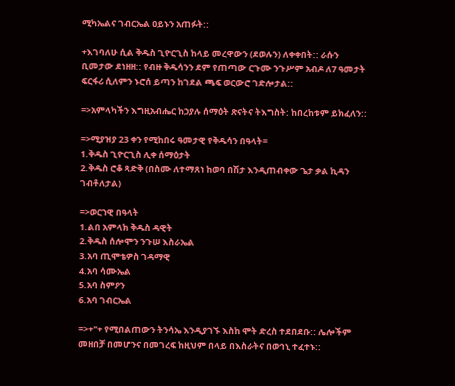ሚካኤልና ገብርኤል ዐይኑን አጠፉት::

+እገባለሁ ሲል ቅዱስ ጊዮርጊስ ከላይ መረዋውን (ደወሉን) ለቀቀበት:: ራሱን ቢመታው ደነዘዘ:: የብዙ ቅዱሳንን ደም የጠጣው ርጉሙ ንጉሥም አብዶ ለ7 ዓመታት ፍርፋሪ ሲለምን ኑሮሰ ይጣን ከገደል ጫፍ ወርውሮ ገድሎታል::

=>አምላካችን እግዚአብሔር ከኃያሉ ሰማዕት ጽናትና ትእግስት: ከበረከቱም ይክፈለን::

=>ሚያዝያ 23 ቀን የሚከበሩ ዓመታዊ የቅዱሳን በዓላት=
1.ቅዱስ ጊዮርጊስ ሊቀ ሰማዕታት
2.ቅዱስ ሮቆ ጻድቅ (በስሙ ለተማጸነ ከወባ በሽታ እንዲጠብቀው ጌታ ቃል ኪዳን ገብቶለታል)

=>ወርኀዊ በዓላት
1.ልበ አምላክ ቅዱስ ዳዊት
2.ቅዱስ ሰሎሞን ንጉሠ እስራኤል
3.አባ ጢሞቴዎስ ገዳማዊ
4.አባ ሳሙኤል
5.አባ ስምዖን
6.አባ ገብርኤል

=>+"+ የሚበልጠውን ትንሳኤ እንዲያገኙ እስከ ሞት ድረስ ተደበደቡ:: ሌሎችም መዘበቻ በመሆንና በመገረፍ ከዚህም በላይ በእስራትና በወኅኒ ተፈተኑ::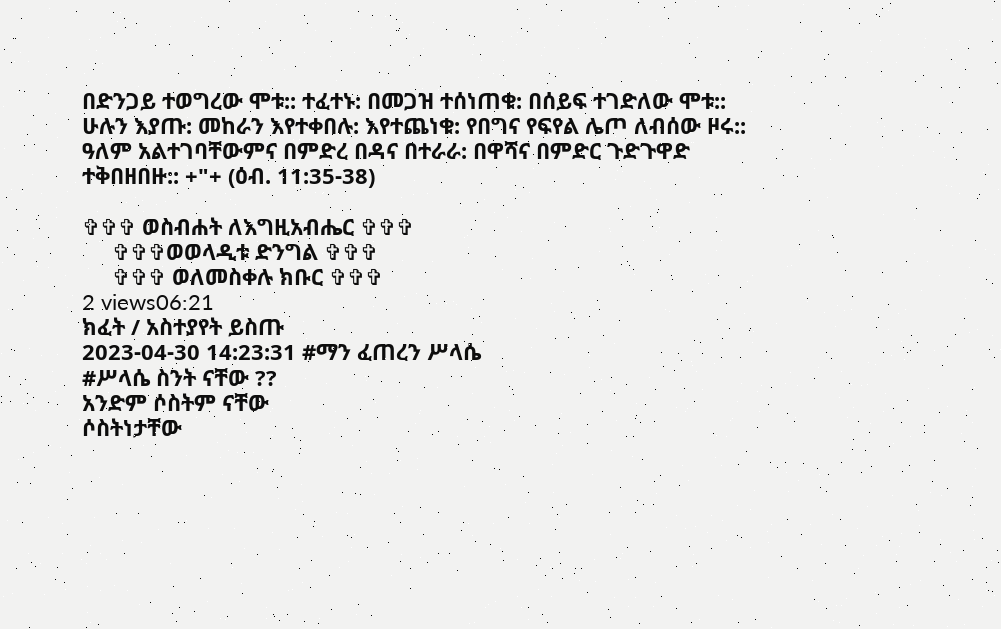በድንጋይ ተወግረው ሞቱ:: ተፈተኑ: በመጋዝ ተሰነጠቁ: በሰይፍ ተገድለው ሞቱ:: ሁሉን እያጡ: መከራን እየተቀበሉ: እየተጨነቁ: የበግና የፍየል ሌጦ ለብሰው ዞሩ:: ዓለም አልተገባቸውምና በምድረ በዳና በተራራ: በዋሻና በምድር ጉድጉዋድ ተቅበዘበዙ:: +"+ (ዕብ. 11:35-38)

✞✞✞ ወስብሐት ለእግዚአብሔር ✞✞✞
     ✞✞✞ወወላዲቱ ድንግል ✞✞✞
     ✞✞✞ ወለመስቀሉ ክቡር ✞✞✞
2 views06:21
ክፈት / አስተያየት ይስጡ
2023-04-30 14:23:31 #ማን ፈጠረን ሥላሴ
#ሥላሴ ስንት ናቸው ??
አንድም ሶስትም ናቸው
ሶስትነታቸው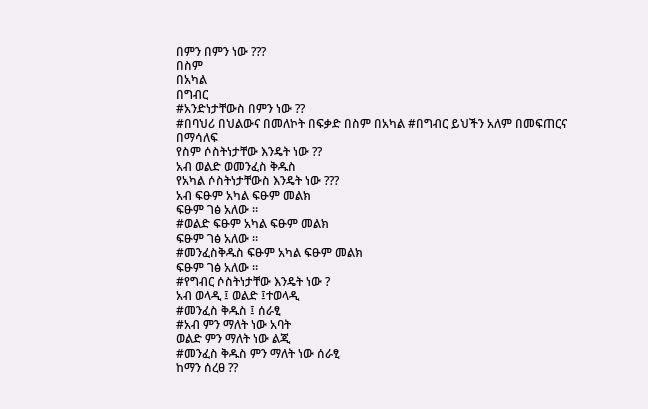በምን በምን ነው ???
በስም
በአካል
በግብር
#አንድነታቸውስ በምን ነው ??
#በባህሪ በህልውና በመለኮት በፍቃድ በስም በአካል #በግብር ይህችን አለም በመፍጠርና በማሳለፍ
የስም ሶስትነታቸው እንዴት ነው ??
አብ ወልድ ወመንፈስ ቅዱስ
የአካል ሶስትነታቸውስ እንዴት ነው ???
አብ ፍፁም አካል ፍፁም መልክ
ፍፁም ገፅ አለው ።
#ወልድ ፍፁም አካል ፍፁም መልክ
ፍፁም ገፅ አለው ።
#መንፈስቅዱስ ፍፁም አካል ፍፁም መልክ
ፍፁም ገፅ አለው ።
#የግብር ሶስትነታቸው እንዴት ነው ?
አብ ወላዲ ፤ ወልድ ፤ተወላዲ
#መንፈስ ቅዱስ ፤ ሰራፂ
#አብ ምን ማለት ነው አባት
ወልድ ምን ማለት ነው ልጂ
#መንፈስ ቅዱስ ምን ማለት ነው ሰራፂ
ከማን ሰረፀ ??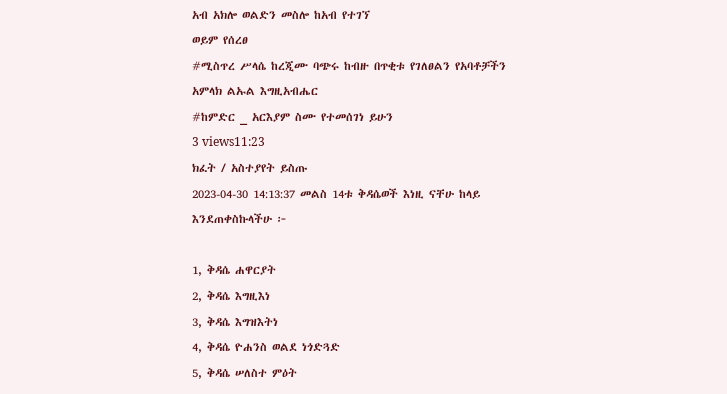አብ አክሎ ወልድን መስሎ ከአብ የተገኘ
ወይም የሰረፀ
#ሚስጥረ ሥላሴ ከረጂሙ ባጭሩ ከብዙ በጥቂቱ የገለፀልን የአባቶቻችን አምላክ ልኡል እግዚአብሔር
#ከምድር _ አርእያም ስሙ የተመሰገነ ይሁን
3 views11:23
ክፈት / አስተያየት ይስጡ
2023-04-30 14:13:37 መልስ 14ቱ ቅዳሴወች እነዚ ናቸሁ ከላይ እንደጠቀስኩላችሁ ፦

1, ቅዳሴ ሐዋርያት
2, ቅዳሴ እግዚእነ
3, ቅዳሴ እግዝእትነ
4, ቅዳሴ ዮሐንስ ወልደ ነጎድጓድ
5, ቅዳሴ ሠለስተ ምዕት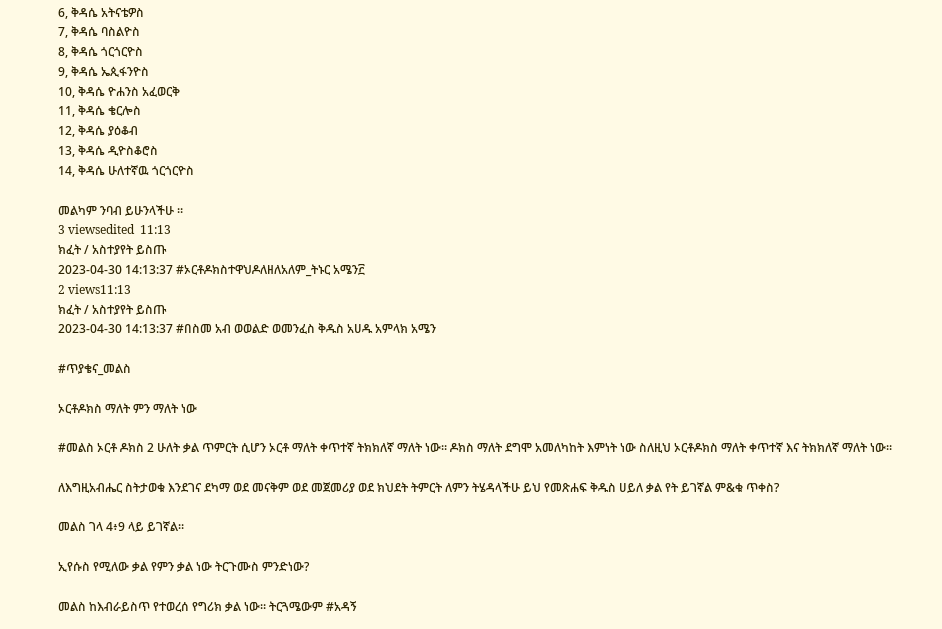6, ቅዳሴ አትናቴዎስ
7, ቅዳሴ ባስልዮስ
8, ቅዳሴ ጎርጎርዮስ
9, ቅዳሴ ኤጲፋንዮስ
10, ቅዳሴ ዮሐንስ አፈወርቅ
11, ቅዳሴ ቄርሎስ
12, ቅዳሴ ያዕቆብ
13, ቅዳሴ ዲዮስቆሮስ
14, ቅዳሴ ሁለተኛዉ ጎርጎርዮስ

መልካም ንባብ ይሁንላችሁ ።
3 viewsedited  11:13
ክፈት / አስተያየት ይስጡ
2023-04-30 14:13:37 #ኦርቶዶክስተዋህዶለዘለአለም_ትኑር አሜን፫
2 views11:13
ክፈት / አስተያየት ይስጡ
2023-04-30 14:13:37 #በስመ አብ ወወልድ ወመንፈስ ቅዱስ አሀዱ አምላክ አሜን

#ጥያቄና_መልስ

ኦርቶዶክስ ማለት ምን ማለት ነው

#መልስ ኦርቶ ዶክስ 2 ሁለት ቃል ጥምርት ሲሆን ኦርቶ ማለት ቀጥተኛ ትክክለኛ ማለት ነው። ዶክስ ማለት ደግሞ አመለካከት እምነት ነው ስለዚህ ኦርቶዶክስ ማለት ቀጥተኛ እና ትክክለኛ ማለት ነው።

ለእግዚአብሔር ስትታወቁ እንደገና ደካማ ወደ መናቅም ወደ መጀመሪያ ወደ ክህደት ትምርት ለምን ትሄዳላችሁ ይህ የመጽሐፍ ቅዱስ ሀይለ ቃል የት ይገኛል ም&ቁ ጥቀስ?

መልስ ገላ 4፥9 ላይ ይገኛል።

ኢየሱስ የሚለው ቃል የምን ቃል ነው ትርጉሙስ ምንድነው?

መልስ ከእብራይስጥ የተወረሰ የግሪክ ቃል ነው። ትርጓሜውም #አዳኝ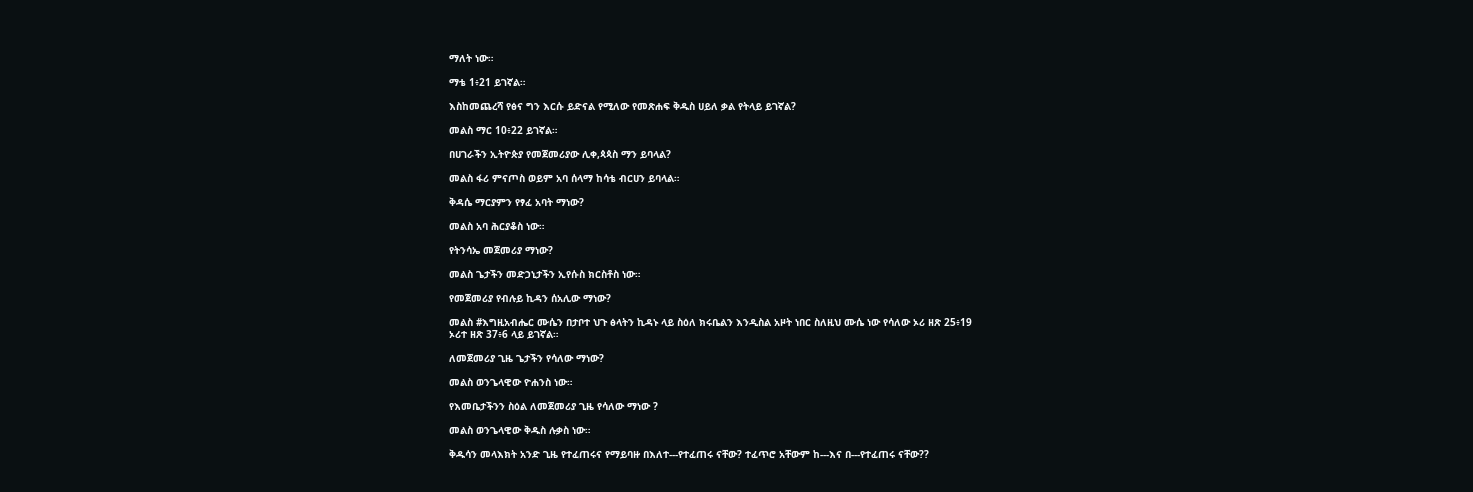ማለት ነው።

ማቴ 1፥21 ይገኛል።

እስከመጨረሻ የፅና ግን እርሱ ይድናል የሚለው የመጽሐፍ ቅዱስ ሀይለ ቃል የትላይ ይገኛል?

መልስ ማር 10፥22 ይገኛል።

በሀገራችን ኢትዮጵያ የመጀመሪያው ሊቀ,ጳጳስ ማን ይባላል?

መልስ ፋሪ ምናጦስ ወይም አባ ሰላማ ከሳቴ ብርሀን ይባላል።

ቅዳሴ ማርያምን የፃፈ አባት ማነው?

መልስ አባ ሕርያቆስ ነው።

የትንሳኤ መጀመሪያ ማነው?

መልስ ጌታችን መድኃኒታችን ኢየሱስ ክርስቶስ ነው።

የመጀመሪያ የብሉይ ኪዳን ሰአሊው ማነው?

መልስ #እግዚአብሔር ሙሴን በታቦተ ህጉ ፅላትን ኪዳኑ ላይ ስዕለ ክሩቤልን እንዲስል አዞት ነበር ስለዚህ ሙሴ ነው የሳለው ኦሪ ዘጽ 25፥19
ኦሪተ ዘጽ 37፥6 ላይ ይገኛል።

ለመጀመሪያ ጊዜ ጌታችን የሳለው ማነው?

መልስ ወንጌላዊው ዮሐንስ ነው።

የእመቤታችንን ስዕል ለመጀመሪያ ጊዜ የሳለው ማነው ?

መልስ ወንጌላዊው ቅዱስ ሉቃስ ነው።

ቅዱሳን መላእክት አንድ ጊዜ የተፈጠሩና የማይባዙ በእለተ---የተፈጠሩ ናቸው? ተፈጥሮ አቸውም ከ---እና በ---የተፈጠሩ ናቸው??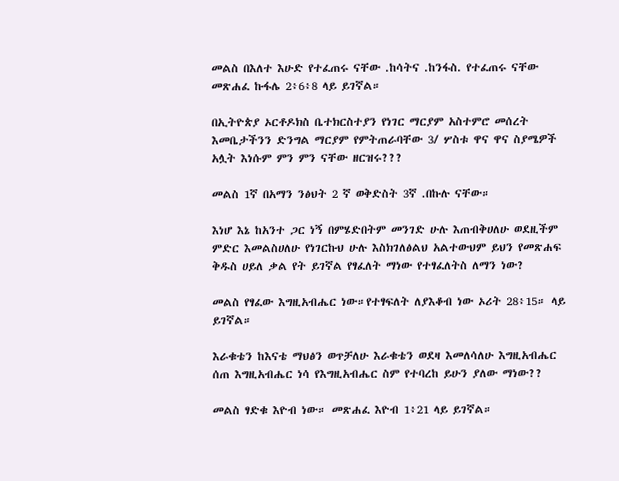መልስ በእለተ እሁድ የተፈጠሩ ናቸው .ከሳትና .ከንፋስ. የተፈጠሩ ናቸው መጽሐፈ ኩፋሌ 2፥6፥8 ላይ ይገኛል።

በኢትዮጵያ ኦርቶዶክስ ቤተክርስተያን የነገር ማርያም አስተምሮ መሰረት እመቤታችንን ድንግል ማርያም የምትጠራባቸው 3/ ሦስቱ ዋና ዋና ስያሜዎች አሏት እነሱም ምን ምን ናቸው ዘርዝሩ???

መልስ 1ኛ በአማን ንፅህት 2 ኛ ወቅድስት 3ኛ .በኩሉ ናቸው።

እነሆ እኔ ከአንተ ጋር ነኝ በምሄድበትም መንገድ ሁሉ እጠብቅሀለሁ ወደዚችም ምድር እመልስሀለሁ የነገርኩህ ሁሉ እስክገለፅልህ አልተውህም ይህን የመጽሐፍ ቅዱስ ሀይለ ቃል የት ይገኛል የፃፈለት ማነው የተፃፈለትስ ለማን ነው?

መልስ የፃፈው እግዚአብሔር ነው።የተፃፍለት ለያእቆብ ነው ኦሪት 28፥15። ላይ ይገኛል።

እራቁቴን ከእናቴ ማህፅን ወጥቻለሁ እራቁቴን ወደዛ እመለሳለሁ እግዚአብሔር ሰጠ እግዚአብሔር ነሳ የእግዚአብሔር ስም የተባረከ ይሁን ያለው ማነው??

መልስ ፃድቁ እዮብ ነው። መጽሐፈ እዮብ 1፥21 ላይ ይገኛል።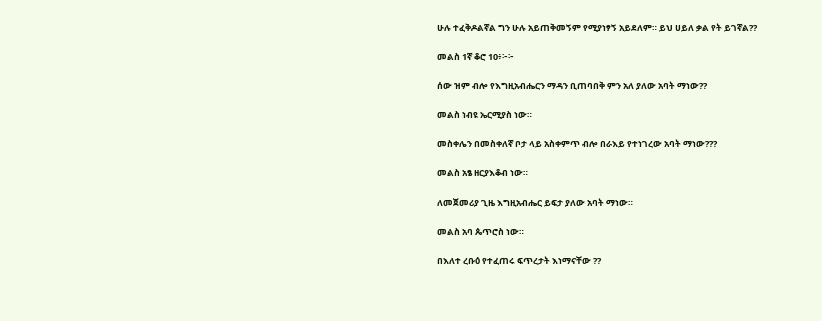ሁሉ ተፈቅዶልኛል ግን ሁሉ አይጠቅመኝም የሚያነፃኝ አይደለም። ይህ ሀይለ ቃል የት ይገኛል??

መልስ 1ኛ ቆሮ 10፥፦፦

ሰው ዝም ብሎ የእግዚአብሔርን ማዳን ቢጠባበቅ ምን አለ ያለው አባት ማነው??

መልስ ነብዩ ኤርሚያስ ነው።

መስቀሌን በመስቀለኛ ቦታ ላይ አስቀምጥ ብሎ በራእይ የተነገረው አባት ማነው???

መልስ አፄ ዘርያእቆብ ነው።

ለመጀመሪያ ጊዜ እግዚአብሔር ይፍታ ያለው አባት ማነው።

መልስ አባ ጴጥሮስ ነው።

በእለተ ረቡዕ የተፈጠሩ ፍጥረታት እነማናቸው ??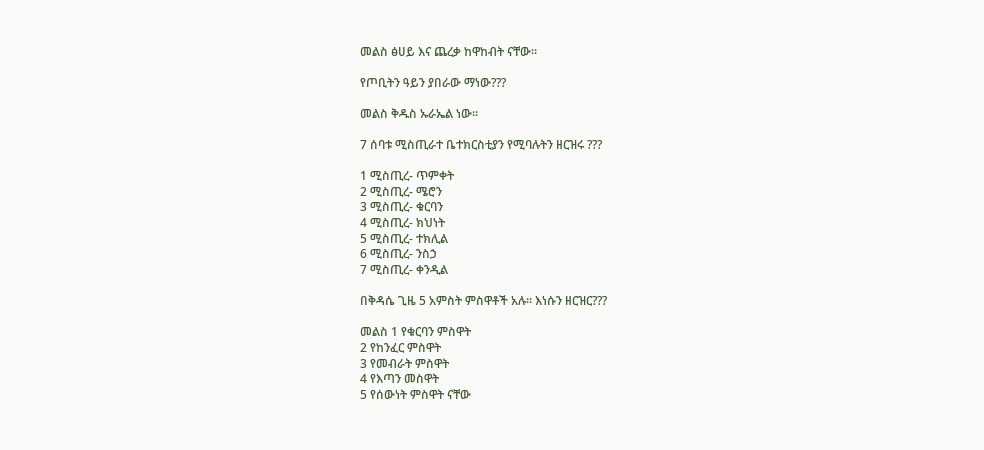መልስ ፅሀይ እና ጨረቃ ከዋከብት ናቸው።

የጦቢትን ዓይን ያበራው ማነው???

መልስ ቅዱስ ኡራኤል ነው።

7 ሰባቱ ሚስጢራተ ቤተክርስቲያን የሚባሉትን ዘርዝሩ ???

1 ሚስጢረ- ጥምቀት
2 ሚስጢረ- ሜሮን
3 ሚስጢረ- ቁርባን
4 ሚስጢረ- ክህነት
5 ሚስጢረ- ተክሊል
6 ሚስጢረ- ንስኃ
7 ሚስጢረ- ቀንዲል

በቅዳሴ ጊዜ 5 አምስት ምስዋቶች አሉ። እነሱን ዘርዝር???

መልስ 1 የቁርባን ምስዋት
2 የከንፈር ምስዋት
3 የመብራት ምስዋት
4 የእጣን መስዋት
5 የሰውነት ምስዋት ናቸው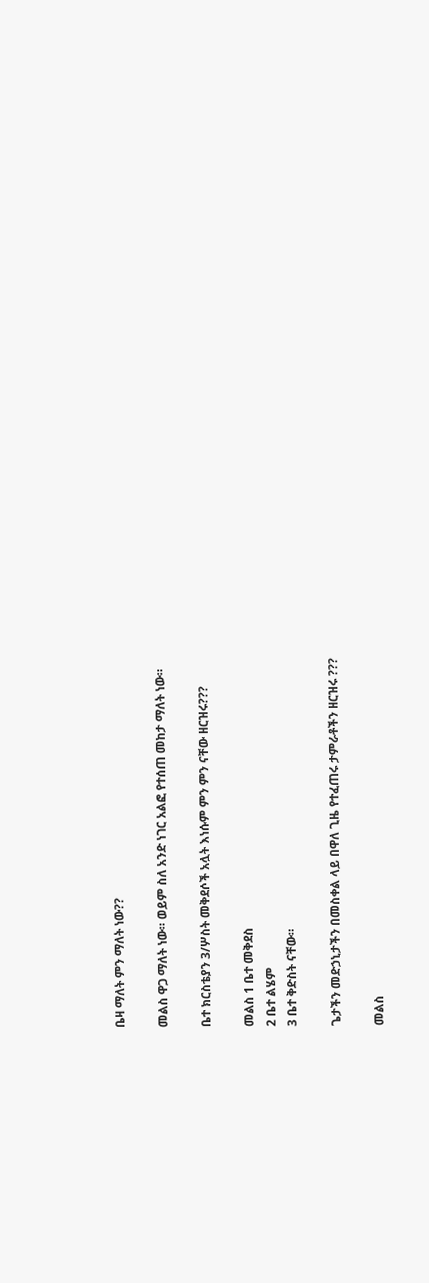ቤዛ ማለት ምን ማለት ነው??

መልስ ዋጋ ማለት ነው። ወይም ስለ አንድ ነገር አልፎ የተሰጠ መከታ ማለት ነው።

ቤተ ክርስቴያን 3/ሦስት መቅደሶች አሏት እነሱም ምን ምን ናቸው ዘርዝሩ???

መልስ 1 ቤተ መቅደስ
2 ቤተ ልሄም
3 ቤተ ቅድስት ናቸው።

ጌታችን መድኃኒታችን በመስቀል ላይ በዋለ ጊዜ የተፈጠሩ ታምራቶችን ዘርዝሩ ???

መልስ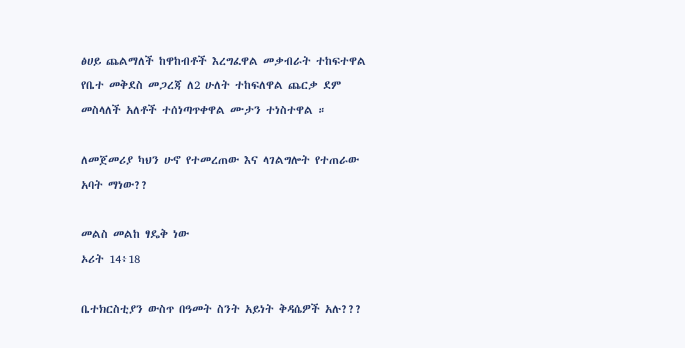ፅሀይ ጨልማለች ከዋከብቶች እረግፈዋል መቃብራት ተከፍተዋል የቤተ መቅደስ መጋረጃ ለ2 ሁለት ተከፍለዋል ጨርቃ ደም መስላለች አለቶች ተሰነጣጥቀዋል ሙታን ተነስተዋል ።

ለመጀመሪያ ካህን ሁኖ የተመረጠው እና ላገልግሎት የተጠራው አባት ማነው??

መልስ መልከ ፃዴቅ ነው
ኦሪት 14፥18

ቤተክርስቲያን ውስጥ በዓመት ስንት አይነት ቅዳሴዎች አሉ???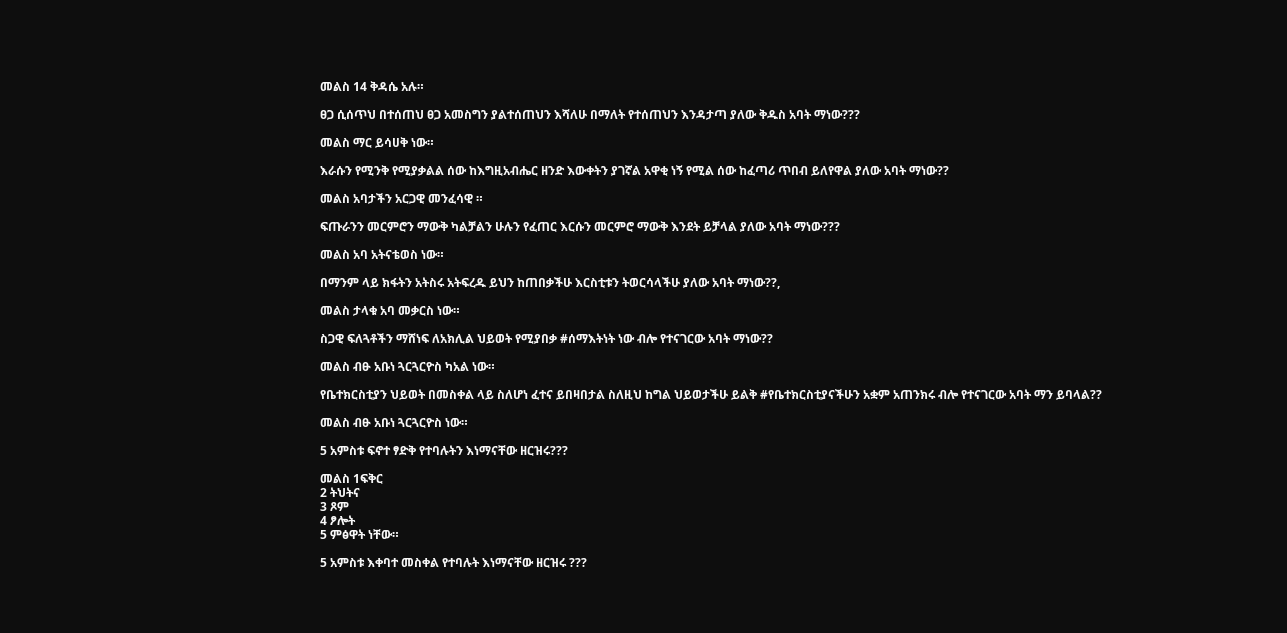መልስ 14 ቅዳሴ አሉ።

ፀጋ ሲሰጥህ በተሰጠህ ፀጋ አመስግን ያልተሰጠህን እሻለሁ በማለት የተሰጠህን እንዳታጣ ያለው ቅዱስ አባት ማነው???

መልስ ማር ይሳሀቅ ነው።

እራሱን የሚንቅ የሚያቃልል ሰው ከእግዚአብሔር ዘንድ እውቀትን ያገኛል አዋቂ ነኝ የሚል ሰው ከፈጣሪ ጥበብ ይለየዋል ያለው አባት ማነው??

መልስ አባታችን አርጋዊ መንፈሳዊ ።

ፍጡራንን መርምሮን ማውቅ ካልቻልን ሁሉን የፈጠር እርሱን መርምሮ ማውቅ እንደት ይቻላል ያለው አባት ማነው???

መልስ አባ አትናቴወስ ነው።

በማንም ላይ ክፋትን አትስሩ አትፍረዱ ይህን ከጠበቃችሁ እርስቲቱን ትወርሳላችሁ ያለው አባት ማነው??,

መልስ ታላቁ አባ መቃርስ ነው።

ስጋዊ ፍለጓቶችን ማሸነፍ ለአክሊል ህይወት የሚያበቃ #ሰማእትነት ነው ብሎ የተናገርው አባት ማነው??

መልስ ብፁ አቡነ ጓርጓርዮስ ካአል ነው።

የቤተክርስቲያን ህይወት በመስቀል ላይ ስለሆነ ፈተና ይበዛበታል ስለዚህ ከግል ህይወታችሁ ይልቅ #የቤተክርስቲያናችሁን አቋም አጠንክሩ ብሎ የተናገርው አባት ማን ይባላል??

መልስ ብፁ አቡነ ጓርጓርዮስ ነው።

5 አምስቱ ፍኖተ ፃድቅ የተባሉትን እነማናቸው ዘርዝሩ???

መልስ 1ፍቅር
2 ትህትና
3 ጾም
4 ፆሎት
5 ምፅዋት ነቸው።

5 አምስቱ እቀባተ መስቀል የተባሉት እነማናቸው ዘርዝሩ ???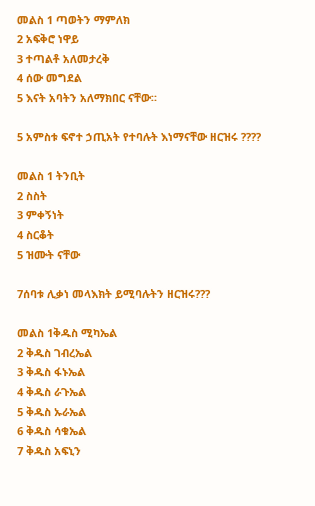መልስ 1 ጣወትን ማምለክ
2 አፍቅሮ ነዋይ
3 ተጣልቶ አለመታረቅ
4 ሰው መግደል
5 እናት አባትን አለማክበር ናቸው።

5 አምስቱ ፍኖተ ኃጢአት የተባሉት እነማናቸው ዘርዝሩ ????

መልስ 1 ትንቢት
2 ስስት
3 ምቀኝነት
4 ስርቆት
5 ዝሙት ናቸው

7ሰባቱ ሊቃነ መላእክት ይሚባሉትን ዘርዝሩ???

መልስ 1ቅዱስ ሚካኤል
2 ቅዱስ ገብረኤል
3 ቅዱስ ፋኑኤል
4 ቅዱስ ራጉኤል
5 ቅዱስ ኡራኤል
6 ቅዱስ ሳቁኤል
7 ቅዱስ አፍኒን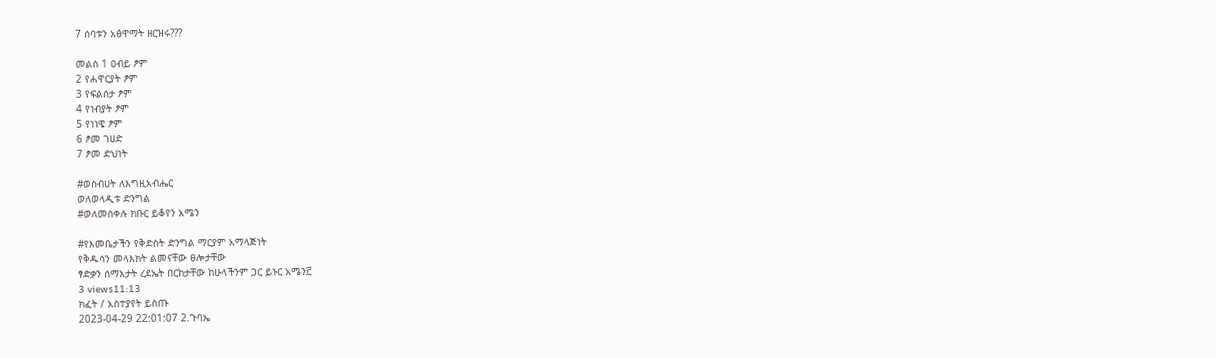7 ሰባቱን አፅዋማት ዘርዝሩ???

መልስ 1 ዐብይ ፆም
2 የሐዋርያት ፆም
3 የፍልሰታ ፆም
4 የነብያት ፆም
5 የነነዌ ፆም
6 ፆመ ገሀድ
7 ፆመ ድህነት

#ወስብሀት ለእግዚአብሔር
ወለወላዲቱ ድንግል
#ወለመስቀሉ ክቡር ይቆየን አሜን

#የእመቤታችን የቅድስት ድንግል ማርያም አማላጅነት
የቅዱሳን መላእክት ልመናቸው ፀሎታቸው
ፃድቃን ሰማእታት ረደኤት በርከታቸው ከሁላችንም ጋር ይኑር አሜን፫
3 views11:13
ክፈት / አስተያየት ይስጡ
2023-04-29 22:01:07 2.ጉባኤ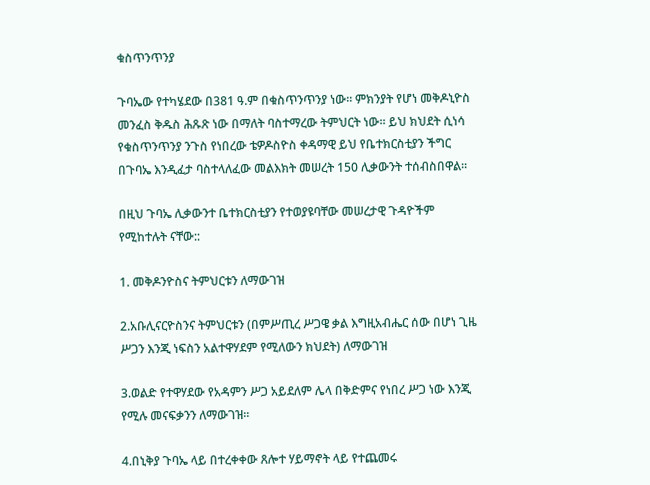ቁስጥንጥንያ

ጉባኤው የተካሄደው በ381 ዓ.ም በቁስጥንጥንያ ነው፡፡ ምክንያት የሆነ መቅዶኒዮስ መንፈስ ቅዱስ ሕጹጽ ነው በማለት ባስተማረው ትምህርት ነው፡፡ ይህ ክህደት ሲነሳ የቁስጥንጥንያ ንጉስ የነበረው ቴዎዶስዮስ ቀዳማዊ ይህ የቤተክርስቲያን ችግር በጉባኤ እንዲፈታ ባስተላለፈው መልእክት መሠረት 150 ሊቃውንት ተሰብስበዋል፡፡

በዚህ ጉባኤ ሊቃውንተ ቤተክርስቲያን የተወያዩባቸው መሠረታዊ ጉዳዮችም የሚከተሉት ናቸው::

1. መቅዶንዮስና ትምህርቱን ለማውገዝ

2.አቡሊናርዮስንና ትምህርቱን (በምሥጢረ ሥጋዌ ቃል እግዚአብሔር ሰው በሆነ ጊዜ ሥጋን እንጂ ነፍስን አልተዋሃደም የሚለውን ክህደት) ለማውገዝ

3.ወልድ የተዋሃደው የአዳምን ሥጋ አይደለም ሌላ በቅድምና የነበረ ሥጋ ነው እንጂ የሚሉ መናፍቃንን ለማውገዝ፡፡

4.በኒቅያ ጉባኤ ላይ በተረቀቀው ጸሎተ ሃይማኖት ላይ የተጨመሩ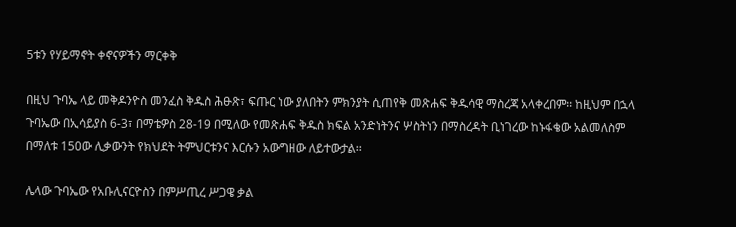5ቱን የሃይማኖት ቀኖናዎችን ማርቀቅ

በዚህ ጉባኤ ላይ መቅዶንዮስ መንፈስ ቅዱስ ሕፁጽ፣ ፍጡር ነው ያለበትን ምክንያት ሲጠየቅ መጽሐፍ ቅዱሳዊ ማስረጃ አላቀረበም፡፡ ከዚህም በኋላ ጉባኤው በኢሳይያስ 6-3፣ በማቴዎስ 28-19 በሚለው የመጽሐፍ ቅዱስ ክፍል አንድነትንና ሦስትነን በማስረዳት ቢነገረው ከኑፋቄው አልመለስም በማለቱ 150ው ሊቃውንት የክህደት ትምህርቱንና እርሱን አውግዘው ለይተውታል፡፡

ሌላው ጉባኤው የአቡሊናርዮስን በምሥጢረ ሥጋዌ ቃል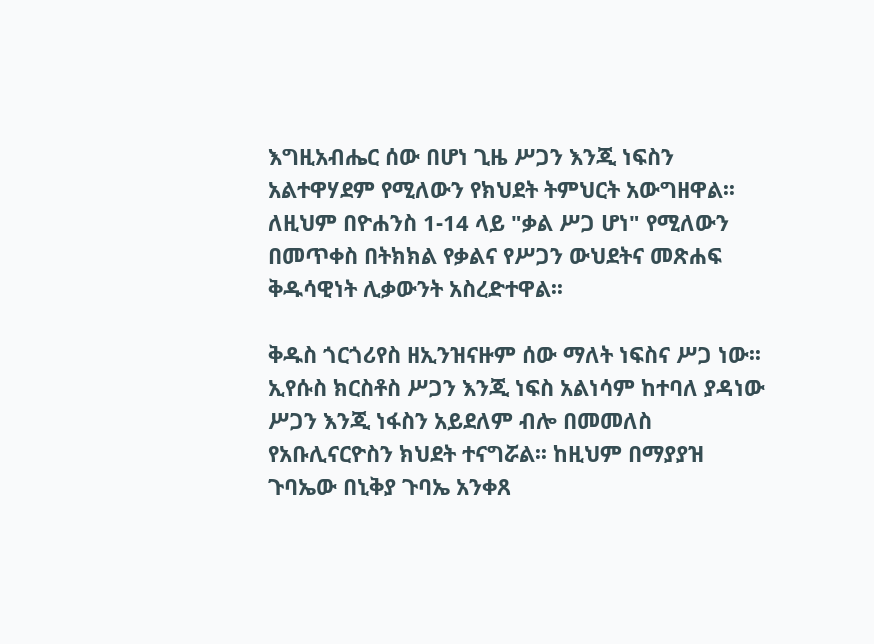እግዚአብሔር ሰው በሆነ ጊዜ ሥጋን እንጂ ነፍስን አልተዋሃደም የሚለውን የክህደት ትምህርት አውግዘዋል፡፡ ለዚህም በዮሐንስ 1-14 ላይ "ቃል ሥጋ ሆነ" የሚለውን በመጥቀስ በትክክል የቃልና የሥጋን ውህደትና መጽሐፍ ቅዱሳዊነት ሊቃውንት አስረድተዋል፡፡

ቅዱስ ጎርጎሪየስ ዘኢንዝናዙም ሰው ማለት ነፍስና ሥጋ ነው፡፡ ኢየሱስ ክርስቶስ ሥጋን እንጂ ነፍስ አልነሳም ከተባለ ያዳነው ሥጋን እንጂ ነፋስን አይደለም ብሎ በመመለስ የአቡሊናርዮስን ክህደት ተናግሯል፡፡ ከዚህም በማያያዝ ጉባኤው በኒቅያ ጉባኤ አንቀጸ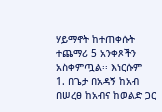ሃይማኖት ከተጠቀሱት ተጨማሪ 5 አንቀጾችን አስቀምጧል፡፡ እነርሱም
1. በጌታ በአዳኝ ከአብ በሠረፀ ከአብና ከወልድ ጋር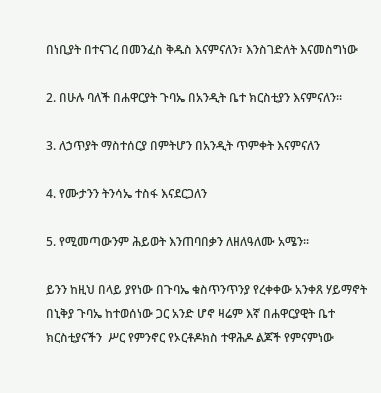በነቢያት በተናገረ በመንፈስ ቅዱስ እናምናለን፣ እንስገድለት እናመስግነው

2. በሁሉ ባለች በሐዋርያት ጉባኤ በአንዲት ቤተ ክርስቲያን እናምናለን፡፡

3. ለኃጥያት ማስተሰርያ በምትሆን በአንዲት ጥምቀት እናምናለን

4. የሙታንን ትንሳኤ ተስፋ እናደርጋለን

5. የሚመጣውንም ሕይወት እንጠባበቃን ለዘለዓለሙ አሜን፡፡

ይንን ከዚህ በላይ ያየነው በጉባኤ ቁስጥንጥንያ የረቀቀው አንቀጸ ሃይማኖት በኒቅያ ጉባኤ ከተወሰነው ጋር አንድ ሆኖ ዛሬም እኛ በሐዋርያዊት ቤተ ክርስቲያናችን  ሥር የምንኖር የኦርቶዶክስ ተዋሕዶ ልጆች የምናምነው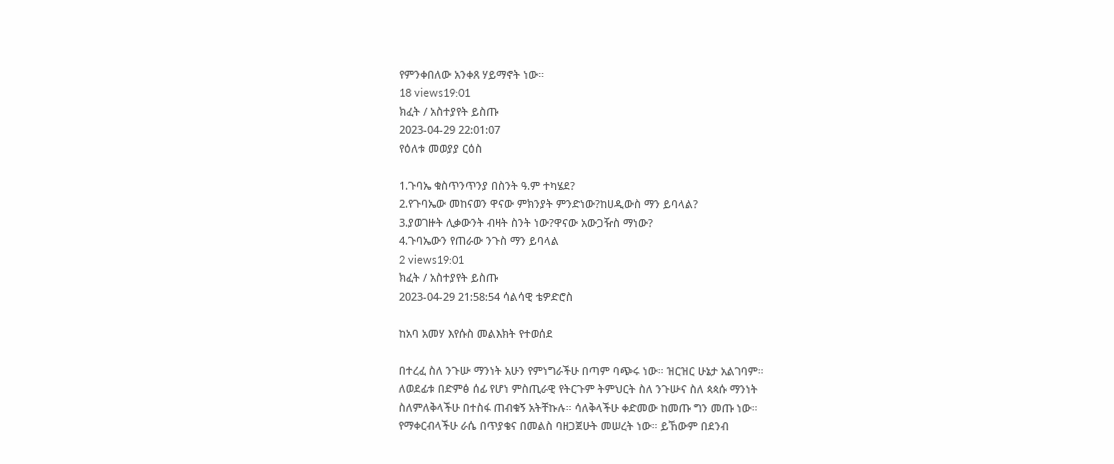የምንቀበለው አንቀጸ ሃይማኖት ነው።
18 views19:01
ክፈት / አስተያየት ይስጡ
2023-04-29 22:01:07
የዕለቱ መወያያ ርዕስ

1.ጉባኤ ቁስጥንጥንያ በስንት ዓ.ም ተካሄደ?
2.የጉባኤው መከናወን ዋናው ምክንያት ምንድነው?ከሀዲውስ ማን ይባላል?
3.ያወገዙት ሊቃውንት ብዛት ስንት ነው?ዋናው አውጋዥስ ማነው?
4.ጉባኤውን የጠራው ንጉስ ማን ይባላል
2 views19:01
ክፈት / አስተያየት ይስጡ
2023-04-29 21:58:54 ሳልሳዊ ቴዎድሮስ

ከአባ አመሃ እየሱስ መልእክት የተወሰደ

በተረፈ ስለ ንጉሡ ማንነት አሁን የምነግራችሁ በጣም ባጭሩ ነው። ዝርዝር ሁኔታ አልገባም።
ለወደፊቱ በድምፅ ሰፊ የሆነ ምስጢራዊ የትርጉም ትምህርት ስለ ንጉሡና ስለ ጳጳሱ ማንነት
ስለምለቅላችሁ በተስፋ ጠብቁኝ አትቸኩሉ። ሳለቅላችሁ ቀድመው ከመጡ ግን መጡ ነው።
የማቀርብላችሁ ራሴ በጥያቄና በመልስ ባዘጋጀሁት መሠረት ነው። ይኸውም በደንብ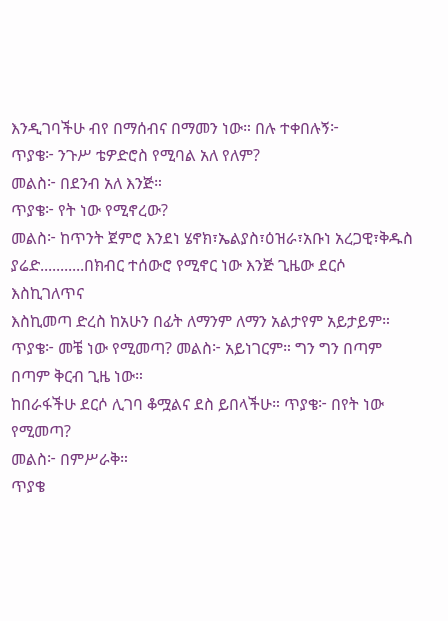እንዲገባችሁ ብየ በማሰብና በማመን ነው። በሉ ተቀበሉኝ፦
ጥያቄ፦ ንጉሥ ቴዎድሮስ የሚባል አለ የለም?
መልስ፦ በደንብ አለ እንጅ።
ጥያቄ፦ የት ነው የሚኖረው?
መልስ፦ ከጥንት ጀምሮ እንደነ ሄኖክ፣ኤልያስ፣ዕዝራ፣አቡነ አረጋዊ፣ቅዱስ
ያሬድ...........በክብር ተሰውሮ የሚኖር ነው እንጅ ጊዜው ደርሶ እስኪገለጥና
እስኪመጣ ድረስ ከአሁን በፊት ለማንም ለማን አልታየም አይታይም።
ጥያቄ፦ መቼ ነው የሚመጣ? መልስ፦ አይነገርም። ግን ግን በጣም በጣም ቅርብ ጊዜ ነው።
ከበራፋችሁ ደርሶ ሊገባ ቆሟልና ደስ ይበላችሁ። ጥያቄ፦ በየት ነው የሚመጣ?
መልስ፦ በምሥራቅ።
ጥያቄ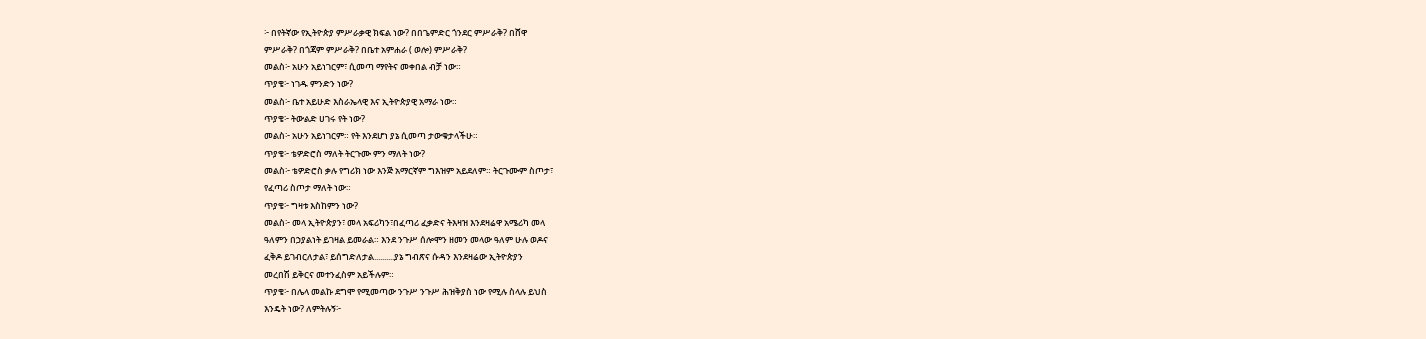፦ በየትኛው የኢትዮጵያ ምሥራቃዊ ክፍል ነው? በበጌምድር ጎንደር ምሥራቅ? በሸዋ
ምሥራቅ? በጎጃም ምሥራቅ? በቤተ አምሐራ ( ወሎ) ምሥራቅ?
መልስ፦ አሁን አይነገርም፣ ሲመጣ ማየትና መቀበል ብቻ ነው።
ጥያቄ፦ ነገዱ ምንድን ነው?
መልስ፦ ቤተ አይሁድ እስራኤላዊ እና ኢትዮጵያዊ አማራ ነው።
ጥያቄ፦ ትውልድ ሀገሩ የት ነው?
መልስ፦ አሁን አይነገርም። የት እንደሆነ ያኔ ሲመጣ ታውቁታላችሁ።
ጥያቄ፦ ቴዎድሮስ ማለት ትርጉሙ ምን ማለት ነው?
መልስ፦ ቴዎድሮስ ቃሉ የግሪክ ነው እንጅ አማርኛም ግእዝም አይደለም። ትርጉሙም ስጦታ፣
የፈጣሪ ስጦታ ማለት ነው።
ጥያቄ፦ ግዛቱ እስከምን ነው?
መልስ፦ መላ ኢትዮጵያን፣ መላ አፍሪካን፣በፈጣሪ ፈቃድና ትእዛዝ እንደዛሬዋ አሜሪካ መላ
ዓለምን በኃያልነት ይገዛል ይመራል። እንደ ንጉሥ ሰሎሞን ዘመን መላው ዓለም ሁሉ ወዶና
ፈቅዶ ይገብርለታል፣ ይሰግድለታል..........ያኔ ግብጽና ሱዳን እንደዛሬው ኢትዮጵያን
መረበሽ ይቅርና መተንፈስም አይችሉም።
ጥያቄ፦ በሌላ መልኩ ደግሞ የሚመጣው ንጉሥ ንጉሥ ሕዝቅያስ ነው የሚሉ ስላሉ ይህስ
እንዴት ነው? ለምትሉኝ፦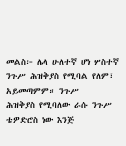መልስ፦ ሌላ ሁለተኛ ሆነ ሦስተኛ ንጉሥ ሕዝቅያስ የሚባል የለም፣ አይመጣምም። ንጉሥ
ሕዝቅያስ የሚባለው ራሱ ንጉሥ ቴዎድሮስ ነው እንጅ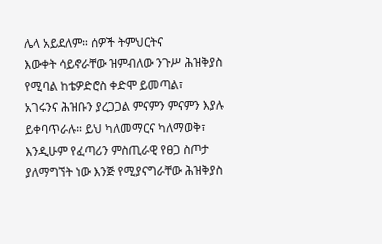ሌላ አይደለም። ሰዎች ትምህርትና
እውቀት ሳይኖራቸው ዝምብለው ንጉሥ ሕዝቅያስ የሚባል ከቴዎድሮስ ቀድሞ ይመጣል፣
አገሩንና ሕዝቡን ያረጋጋል ምናምን ምናምን እያሉ ይቀባጥራሉ። ይህ ካለመማርና ካለማወቅ፣
እንዲሁም የፈጣሪን ምስጢራዊ የፀጋ ስጦታ ያለማግኘት ነው እንጅ የሚያናግራቸው ሕዝቅያስ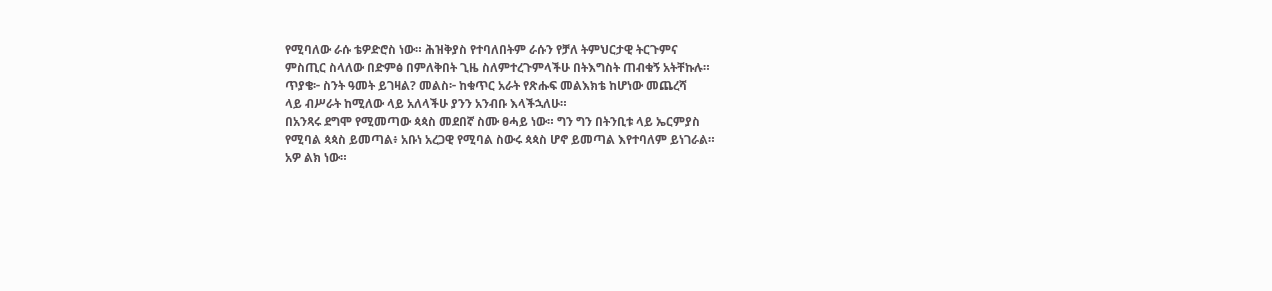የሚባለው ራሱ ቴዎድሮስ ነው። ሕዝቅያስ የተባለበትም ራሱን የቻለ ትምህርታዊ ትርጉምና
ምስጢር ስላለው በድምፅ በምለቅበት ጊዜ ስለምተረጉምላችሁ በትእግስት ጠብቁኝ አትቸኩሉ።
ጥያቄ፦ ስንት ዓመት ይገዛል? መልስ፦ ከቁጥር አራት የጽሑፍ መልእክቴ ከሆነው መጨረሻ
ላይ ብሥራት ከሚለው ላይ አለላችሁ ያንን አንብቡ እላችኋለሁ።
በአንጻሩ ደግሞ የሚመጣው ጳጳስ መደበኛ ስሙ ፀሓይ ነው። ግን ግን በትንቢቱ ላይ ኤርምያስ
የሚባል ጳጳስ ይመጣል፥ አቡነ አረጋዊ የሚባል ስውሩ ጳጳስ ሆኖ ይመጣል እየተባለም ይነገራል።
አዎ ልክ ነው።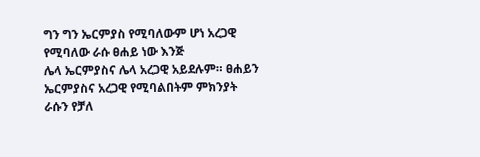ግን ግን ኤርምያስ የሚባለውም ሆነ አረጋዊ የሚባለው ራሱ ፀሐይ ነው እንጅ
ሌላ ኤርምያስና ሌላ አረጋዊ አይደሉም። ፀሐይን ኤርምያስና አረጋዊ የሚባልበትም ምክንያት
ራሱን የቻለ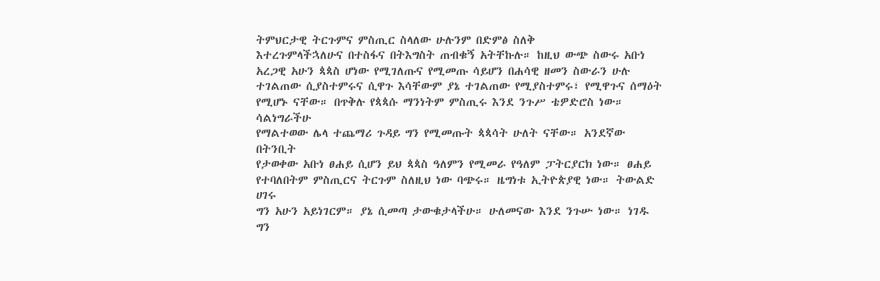ትምህርታዊ ትርጉምና ምስጢር ስላለው ሁሉንም በድምፅ ስለቅ
እተረጉምላችኋለሁና በተስፋና በትእግስት ጠብቁኝ አትቸኩሉ። ከዚህ ውጭ ስውሩ አቡነ
አረጋዊ አሁን ጳጳስ ሆነው የሚገለጡና የሚመጡ ሳይሆን በሐሳዊ ዘመን ስውራን ሁሉ
ተገልጠው ሲያስተምሩና ሲዋጉ እሳቸውም ያኔ ተገልጠው የሚያስተምሩ፣ የሚዋጉና ሰማዕት
የሚሆኑ ናቸው። በጥቅሉ የጳጳሱ ማንነትም ምስጢሩ እንደ ንጉሥ ቴዎድሮስ ነው። ሳልነግራችሁ
የማልተወው ሌላ ተጨማሪ ጉዳይ ግን የሚመጡት ጳጳሳት ሁለት ናቸው። አንደኛው በትንቢት
የታወቀው አቡነ ፀሐይ ሲሆን ይህ ጳጳስ ዓለምን የሚመራ የዓለም ፓትርያርክ ነው። ፀሐይ
የተባለበትም ምስጢርና ትርጉም ስለዚህ ነው ባጭሩ። ዜግነቱ ኢትዮጵያዊ ነው። ትውልድ ሀገሩ
ግን አሁን አይነገርም። ያኔ ሲመጣ ታውቁታላችሁ። ሁለመናው እንደ ንጉሡ ነው። ነገዱ ግን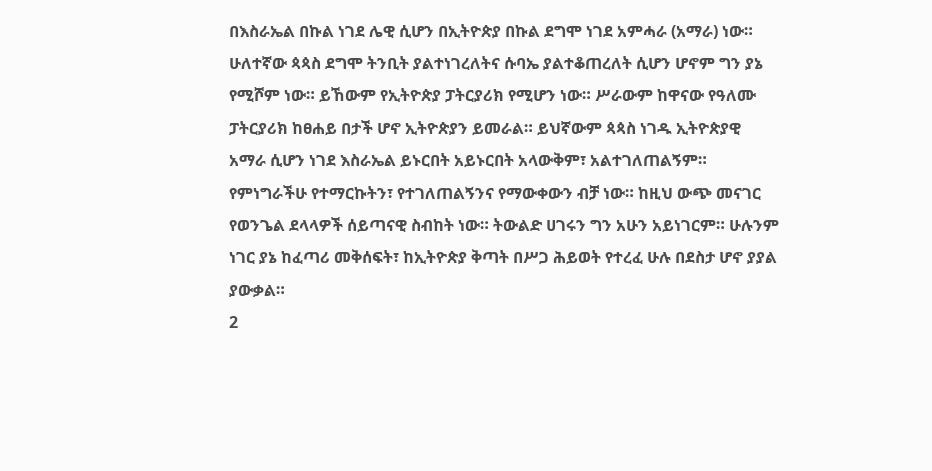በእስራኤል በኩል ነገደ ሌዊ ሲሆን በኢትዮጵያ በኩል ደግሞ ነገደ አምሓራ (አማራ) ነው።
ሁለተኛው ጳጳስ ደግሞ ትንቢት ያልተነገረለትና ሱባኤ ያልተቆጠረለት ሲሆን ሆኖም ግን ያኔ
የሚሾም ነው። ይኸውም የኢትዮጵያ ፓትርያሪክ የሚሆን ነው። ሥራውም ከዋናው የዓለሙ
ፓትርያሪክ ከፀሐይ በታች ሆኖ ኢትዮጵያን ይመራል። ይህኛውም ጳጳስ ነገዱ ኢትዮጵያዊ
አማራ ሲሆን ነገደ እስራኤል ይኑርበት አይኑርበት አላውቅም፣ አልተገለጠልኝም።
የምነግራችሁ የተማርኩትን፣ የተገለጠልኝንና የማውቀውን ብቻ ነው። ከዚህ ውጭ መናገር
የወንጌል ደላላዎች ሰይጣናዊ ስብከት ነው። ትውልድ ሀገሩን ግን አሁን አይነገርም። ሁሉንም
ነገር ያኔ ከፈጣሪ መቅሰፍት፣ ከኢትዮጵያ ቅጣት በሥጋ ሕይወት የተረፈ ሁሉ በደስታ ሆኖ ያያል
ያውቃል።
2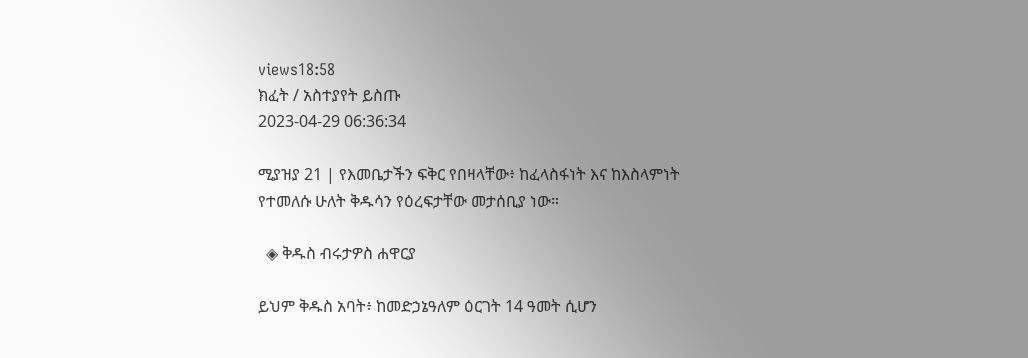views18:58
ክፈት / አስተያየት ይስጡ
2023-04-29 06:36:34

ሚያዝያ 21 | የእመቤታችን ፍቅር የበዛላቸው፥ ከፈላስፋነት እና ከእስላምነት የተመለሱ ሁለት ቅዱሳን የዕረፍታቸው መታሰቢያ ነው።

  ◈ ቅዱስ ብሩታዎስ ሐዋርያ

ይህም ቅዱስ አባት፥ ከመድኃኔዓለም ዕርገት 14 ዓመት ሲሆን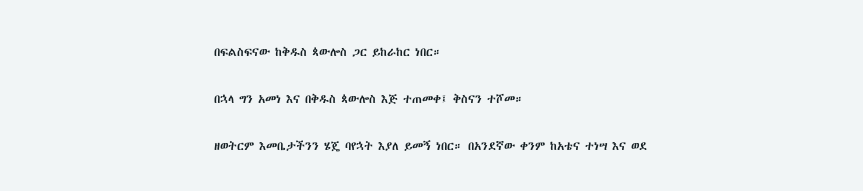በፍልስፍናው ከቅዱስ ጳውሎስ ጋር ይከራከር ነበር።

በኋላ ግን አመነ እና በቅዱስ ጳውሎስ እጅ ተጠመቀ፤ ቅስናን ተሾመ።

ዘወትርም እመቤታችንን ሄጄ ባየኋት እያለ ይመኝ ነበር። በአንደኛው ቀንም ከአቴና ተነሣ እና ወደ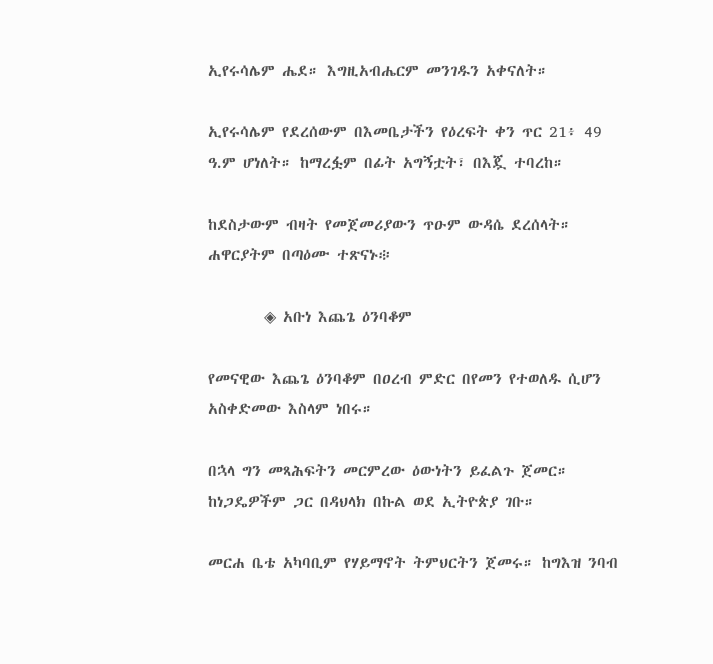ኢየሩሳሌም ሔደ። እግዚአብሔርም መንገዱን አቀናለት።

ኢየሩሳሌም የደረሰውም በእመቤታችን የዕረፍት ቀን ጥር 21፥ 49 ዓ.ም ሆነለት። ከማረፏም በፊት አግኝቷት፣ በእጇ ተባረከ።

ከደስታውም ብዛት የመጀመሪያውን ጥዑም ውዳሴ ደረሰላት። ሐዋርያትም በጣዕሙ ተጽናኑ፨

        ◈ አቡነ እጨጌ ዕንባቆም

የመናዊው እጨጌ ዕንባቆም በዐረብ ምድር በየመን የተወለዱ ሲሆን አስቀድመው እስላም ነበሩ።

በኋላ ግን መጻሕፍትን መርምረው ዕውነትን ይፈልጉ ጀመር። ከነጋዴዎችም ጋር በዳህላክ በኩል ወደ ኢትዮጵያ ገቡ።

መርሐ ቤቴ አካባቢም የሃይማኖት ትምህርትን ጀመሩ። ከግእዝ ንባብ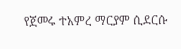የጀመሩ ተአምረ ማርያም ሲደርሱ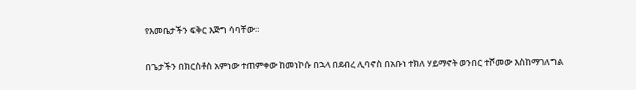የእመቤታችን ፍቅር እጅግ ሳባቸው።

በጌታችን በክርስቶስ አምነው ተጠምቀው ከመነኮሱ በኋላ በደብረ ሊባኖስ በአቡነ ተክለ ሃይማኖት ወንበር ተሾመው እስከማገለግል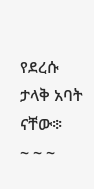የደረሱ ታላቅ አባት ናቸው፨
~ ~ ~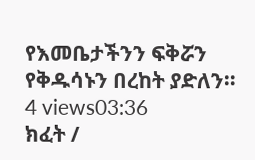የእመቤታችንን ፍቅሯን የቅዱሳኑን በረከት ያድለን።
4 views03:36
ክፈት /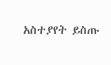አስተያየት ይስጡ